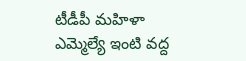టీడీపీ మహిళా ఎమ్మెల్యే ఇంటి వద్ద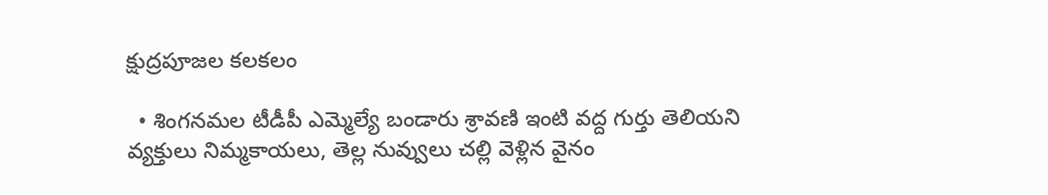క్షుద్రపూజల కలకలం

  • శింగనమల టీడీపీ ఎమ్మెల్యే బండారు శ్రావణి ఇంటి వద్ద గుర్తు తెలియని వ్యక్తులు నిమ్మకాయలు, తెల్ల నువ్వులు చల్లి వెళ్లిన వైనం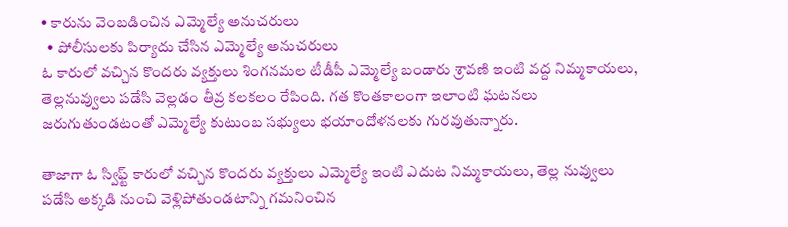• కారును వెంబడించిన ఎమ్మెల్యే అనుచరులు
  • పోలీసులకు పిర్యాదు చేసిన ఎమ్మెల్యే అనుచరులు
ఓ కారులో వచ్చిన కొందరు వ్యక్తులు శింగనమల టీడీపీ ఎమ్మెల్యే బండారు శ్రావణి ఇంటి వద్ద నిమ్మకాయలు, తెల్లనువ్వులు పడేసి వెల్లడం తీవ్ర కలకలం రేపింది. గత కొంతకాలంగా ఇలాంటి ఘటనలు జరుగుతుండటంతో ఎమ్మెల్యే కుటుంబ సభ్యులు భయాందోళనలకు గురవుతున్నారు.

తాజాగా ఓ స్విఫ్ట్ కారులో వచ్చిన కొందరు వ్యక్తులు ఎమ్మెల్యే ఇంటి ఎదుట నిమ్మకాయలు, తెల్ల నువ్వులు పడేసి అక్కడి నుంచి వెళ్లిపోతుండటాన్ని గమనించిన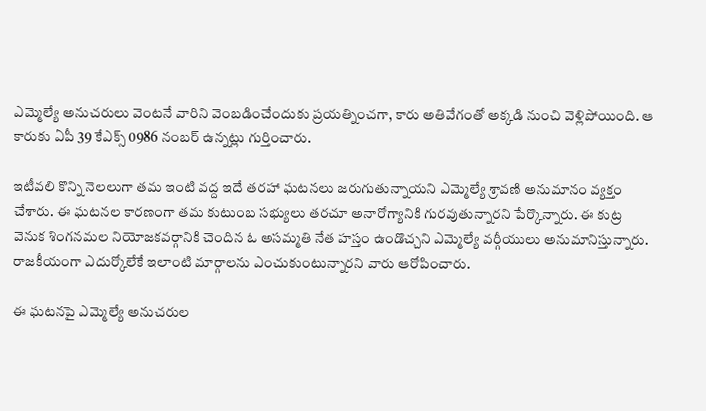ఎమ్మెల్యే అనుచరులు వెంటనే వారిని వెంబడించేందుకు ప్రయత్నించగా, కారు అతివేగంతో అక్కడి నుంచి వెళ్లిపోయింది. ఆ కారుకు ఏపీ 39 కేఎక్స్ 0986 నంబర్ ఉన్నట్లు గుర్తించారు.

ఇటీవలి కొన్ని నెలలుగా తమ ఇంటి వద్ద ఇదే తరహా ఘటనలు జరుగుతున్నాయని ఎమ్మెల్యే శ్రావణి అనుమానం వ్యక్తం చేశారు. ఈ ఘటనల కారణంగా తమ కుటుంబ సభ్యులు తరచూ అనారోగ్యానికి గురవుతున్నారని పేర్కొన్నారు. ఈ కుట్ర వెనుక శింగనమల నియోజకవర్గానికి చెందిన ఓ అసమ్మతి నేత హస్తం ఉండొచ్చని ఎమ్మెల్యే వర్గీయులు అనుమానిస్తున్నారు. రాజకీయంగా ఎదుర్కోలేకే ఇలాంటి మార్గాలను ఎంచుకుంటున్నారని వారు ఆరోపించారు.

ఈ ఘటనపై ఎమ్మెల్యే అనుచరుల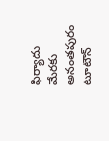ఫిర్యాదు మేరకు అనంతపురం టూటౌన్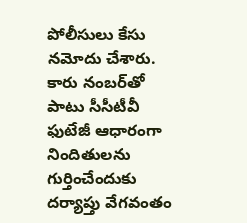పోలీసులు కేసు నమోదు చేశారు. కారు నంబర్‌తో పాటు సీసీటీవీ ఫుటేజీ ఆధారంగా నిందితులను గుర్తించేందుకు దర్యాప్తు వేగవంతం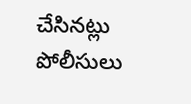చేసినట్లు పోలీసులు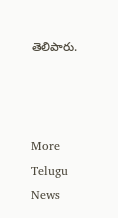తెలిపారు.



More Telugu News